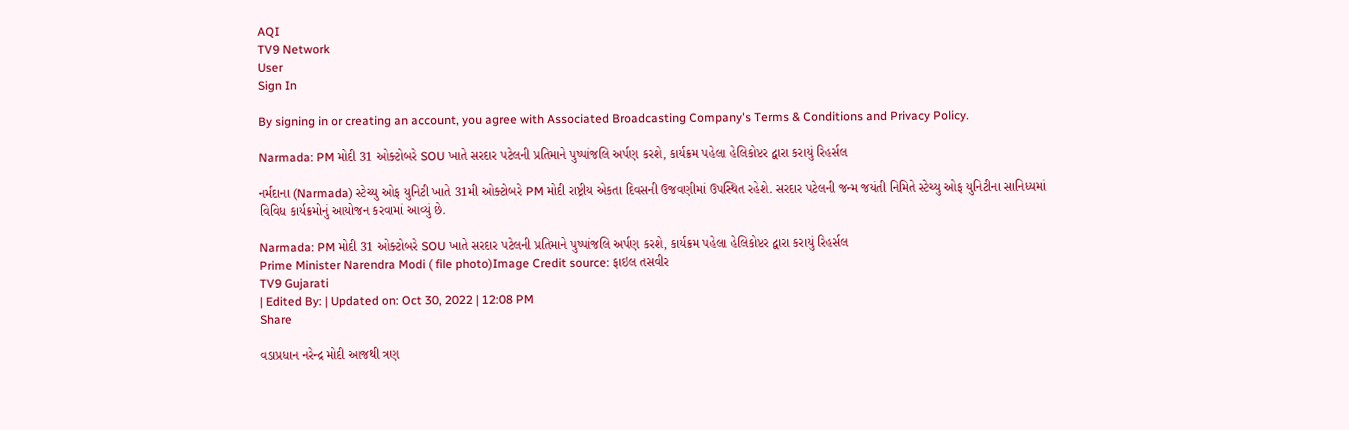AQI
TV9 Network
User
Sign In

By signing in or creating an account, you agree with Associated Broadcasting Company's Terms & Conditions and Privacy Policy.

Narmada: PM મોદી 31 ઓક્ટોબરે SOU ખાતે સરદાર પટેલની પ્રતિમાને પુષ્પાંજલિ અર્પણ કરશે, કાર્યક્રમ પહેલા હેલિકોપ્ટર દ્વારા કરાયું રિહર્સલ

નર્મદાના (Narmada) સ્ટેચ્યુ ઓફ યુનિટી ખાતે 31મી ઓક્ટોબરે PM મોદી રાષ્ટ્રીય એકતા દિવસની ઉજવણીમાં ઉપસ્થિત રહેશે. સરદાર પટેલની જન્મ જયંતી નિમિતે સ્ટેચ્યુ ઓફ યુનિટીના સાનિધ્યમાં વિવિધ કાર્યક્રમોનું આયોજન કરવામાં આવ્યું છે.

Narmada: PM મોદી 31 ઓક્ટોબરે SOU ખાતે સરદાર પટેલની પ્રતિમાને પુષ્પાંજલિ અર્પણ કરશે, કાર્યક્રમ પહેલા હેલિકોપ્ટર દ્વારા કરાયું રિહર્સલ
Prime Minister Narendra Modi ( file photo)Image Credit source: ફાઇલ તસવીર
TV9 Gujarati
| Edited By: | Updated on: Oct 30, 2022 | 12:08 PM
Share

વડાપ્રધાન નરેન્દ્ર મોદી આજથી ત્રણ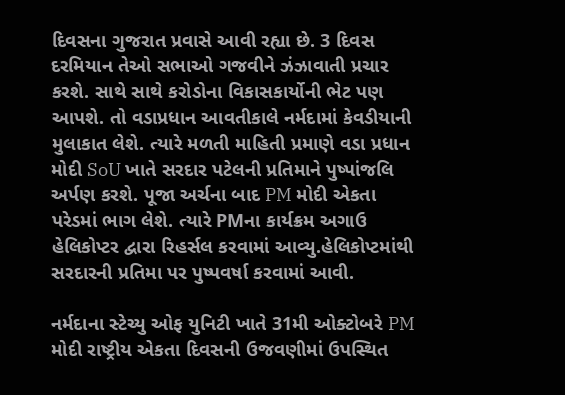દિવસના ગુજરાત પ્રવાસે આવી રહ્યા છે. 3 દિવસ દરમિયાન તેઓ સભાઓ ગજવીને ઝંઝાવાતી પ્રચાર કરશે. સાથે સાથે કરોડોના વિકાસકાર્યોની ભેટ પણ આપશે. તો વડાપ્રધાન આવતીકાલે નર્મદામાં કેવડીયાની મુલાકાત લેશે. ત્યારે મળતી માહિતી પ્રમાણે વડા પ્રધાન મોદી SoU ખાતે સરદાર પટેલની પ્રતિમાને પુષ્પાંજલિ અર્પણ કરશે. પૂજા અર્ચના બાદ PM મોદી એકતા પરેડમાં ભાગ લેશે. ત્યારે PMના કાર્યક્રમ અગાઉ હેલિકોપ્ટર દ્વારા રિહર્સલ કરવામાં આવ્યુ.હેલિકોપ્ટમાંથી સરદારની પ્રતિમા પર પુષ્પવર્ષા કરવામાં આવી.

નર્મદાના સ્ટેચ્યુ ઓફ યુનિટી ખાતે 31મી ઓક્ટોબરે PM મોદી રાષ્ટ્રીય એકતા દિવસની ઉજવણીમાં ઉપસ્થિત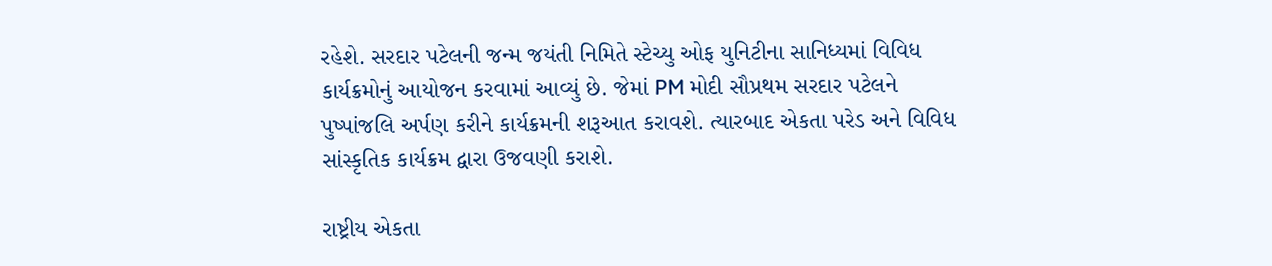રહેશે. સરદાર પટેલની જન્મ જયંતી નિમિતે સ્ટેચ્યુ ઓફ યુનિટીના સાનિધ્યમાં વિવિધ કાર્યક્રમોનું આયોજન કરવામાં આવ્યું છે. જેમાં PM મોદી સૌપ્રથમ સરદાર પટેલને પુષ્પાંજલિ અર્પણ કરીને કાર્યક્રમની શરૂઆત કરાવશે. ત્યારબાદ એકતા પરેડ અને વિવિધ સાંસ્કૃતિક કાર્યક્રમ દ્વારા ઉજવણી કરાશે.

રાષ્ટ્રીય એકતા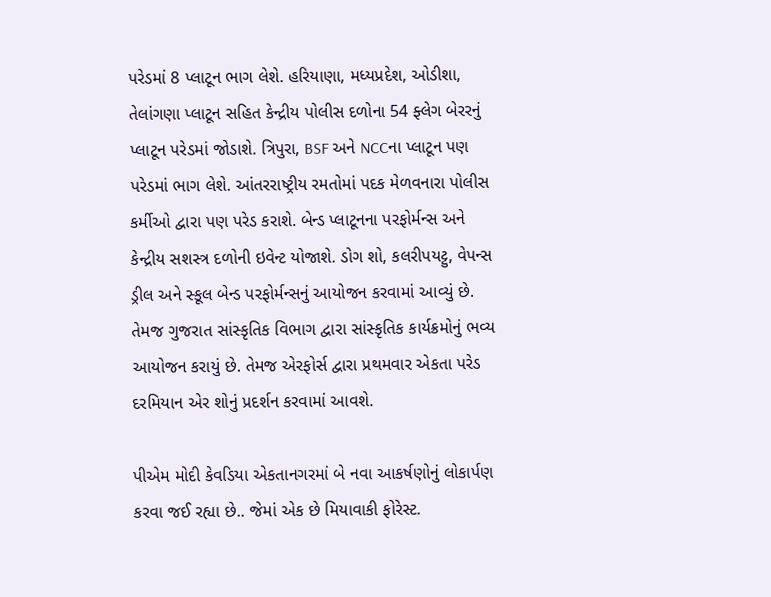પરેડમાં 8 પ્લાટૂન ભાગ લેશે. હરિયાણા, મધ્યપ્રદેશ, ઓડીશા, તેલાંગણા પ્લાટૂન સહિત કેન્દ્રીય પોલીસ દળોના 54 ફ્લેગ બેરરનું પ્લાટૂન પરેડમાં જોડાશે. ત્રિપુરા, BSF અને NCCના પ્લાટૂન પણ પરેડમાં ભાગ લેશે. આંતરરાષ્ટ્રીય રમતોમાં પદક મેળવનારા પોલીસ કર્મીઓ દ્વારા પણ પરેડ કરાશે. બેન્ડ પ્લાટૂનના પરફોર્મન્સ અને કેન્દ્રીય સશસ્ત્ર દળોની ઇવેન્ટ યોજાશે. ડોગ શો, કલરીપયટ્ટુ, વેપન્સ ડ્રીલ અને સ્કૂલ બેન્ડ પરફોર્મન્સનું આયોજન કરવામાં આવ્યું છે. તેમજ ગુજરાત સાંસ્કૃતિક વિભાગ દ્વારા સાંસ્કૃતિક કાર્યક્રમોનું ભવ્ય આયોજન કરાયું છે. તેમજ એરફોર્સ દ્વારા પ્રથમવાર એકતા પરેડ દરમિયાન એર શોનું પ્રદર્શન કરવામાં આવશે.

પીએમ મોદી કેવડિયા એકતાનગરમાં બે નવા આકર્ષણોનું લોકાર્પણ કરવા જઈ રહ્યા છે.. જેમાં એક છે મિયાવાકી ફોરેસ્ટ.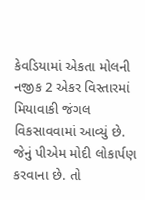કેવડિયામાં એકતા મોલની નજીક 2 એકર વિસ્તારમાં મિયાવાકી જંગલ વિકસાવવામાં આવ્યું છે. જેનું પીએમ મોદી લોકાર્પણ કરવાના છે. તો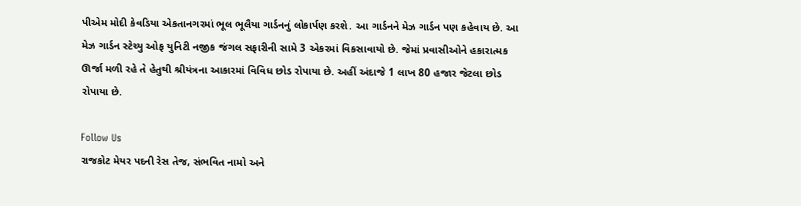પીએમ મોદી કેવડિયા એકતાનગરમાં ભૂલ ભૂલૈયા ગાર્ડનનું લોકાર્પણ કરશે. આ ગાર્ડનને મેઝ ગાર્ડન પણ કહેવાય છે. આ મેઝ ગાર્ડન સ્ટેચ્યુ ઓફ યુનિટી નજીક જંગલ સફારીની સામે 3 એકરમાં વિકસાવાયો છે. જેમાં પ્રવાસીઓને હકારાત્મક ઊર્જા મળી રહે તે હેતુથી શ્રીયંત્રના આકારમાં વિવિધ છોડ રોપાયા છે. અહીં અંદાજે 1 લાખ 80 હજાર જેટલા છોડ રોપાયા છે.

Follow Us
રાજકોટ મેયર પદની રેસ તેજ, સંભવિત નામો અને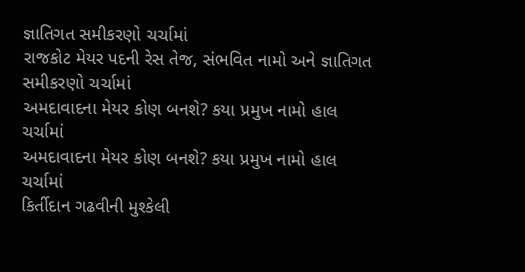જ્ઞાતિગત સમીકરણો ચર્ચામાં
રાજકોટ મેયર પદની રેસ તેજ, સંભવિત નામો અને જ્ઞાતિગત સમીકરણો ચર્ચામાં
અમદાવાદના મેયર કોણ બનશે? કયા પ્રમુખ નામો હાલ ચર્ચામાં
અમદાવાદના મેયર કોણ બનશે? કયા પ્રમુખ નામો હાલ ચર્ચામાં
કિર્તીદાન ગઢવીની મુશ્કેલી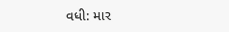વધી: માર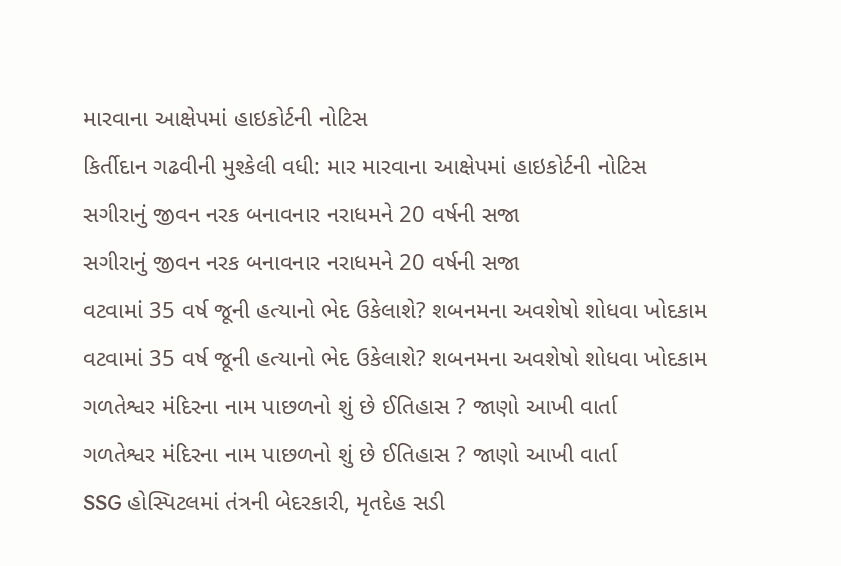મારવાના આક્ષેપમાં હાઇકોર્ટની નોટિસ
કિર્તીદાન ગઢવીની મુશ્કેલી વધી: માર મારવાના આક્ષેપમાં હાઇકોર્ટની નોટિસ
સગીરાનું જીવન નરક બનાવનાર નરાધમને 20 વર્ષની સજા
સગીરાનું જીવન નરક બનાવનાર નરાધમને 20 વર્ષની સજા
વટવામાં 35 વર્ષ જૂની હત્યાનો ભેદ ઉકેલાશે? શબનમના અવશેષો શોધવા ખોદકામ
વટવામાં 35 વર્ષ જૂની હત્યાનો ભેદ ઉકેલાશે? શબનમના અવશેષો શોધવા ખોદકામ
ગળતેશ્વર મંદિરના નામ પાછળનો શું છે ઈતિહાસ ? જાણો આખી વાર્તા
ગળતેશ્વર મંદિરના નામ પાછળનો શું છે ઈતિહાસ ? જાણો આખી વાર્તા
SSG હોસ્પિટલમાં તંત્રની બેદરકારી, મૃતદેહ સડી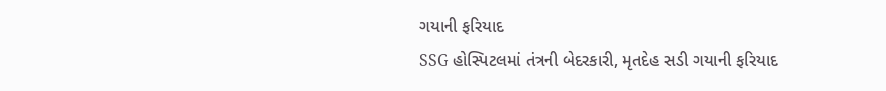ગયાની ફરિયાદ
SSG હોસ્પિટલમાં તંત્રની બેદરકારી, મૃતદેહ સડી ગયાની ફરિયાદ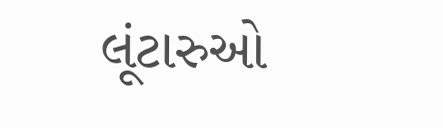લૂંટારુઓ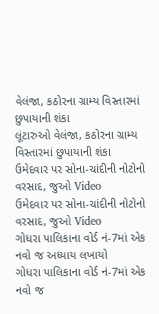વેલંજા, કઠોરના ગ્રામ્ય વિસ્તારમાં છુપાયાની શંકા
લૂંટારુઓ વેલંજા, કઠોરના ગ્રામ્ય વિસ્તારમાં છુપાયાની શંકા
ઉમેદવાર પર સોના-ચાંદીની નોટોનો વરસાદ, જુઓ Video
ઉમેદવાર પર સોના-ચાંદીની નોટોનો વરસાદ, જુઓ Video
ગોધરા પાલિકાના વોર્ડ નં-7માં એક નવો જ અધ્યાય લખાયો
ગોધરા પાલિકાના વોર્ડ નં-7માં એક નવો જ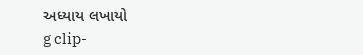અધ્યાય લખાયો
g clip-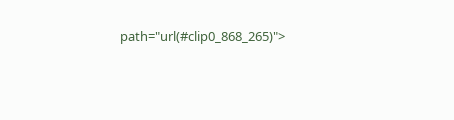path="url(#clip0_868_265)">